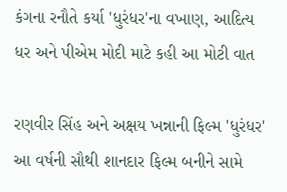કંગના રનૌતે કર્યા 'ધુરંધર'ના વખાણ, આદિત્ય ધર અને પીએમ મોદી માટે કહી આ મોટી વાત

રણવીર સિંહ અને અક્ષય ખન્નાની ફિલ્મ 'ધુરંધર' આ વર્ષની સૌથી શાનદાર ફિલ્મ બનીને સામે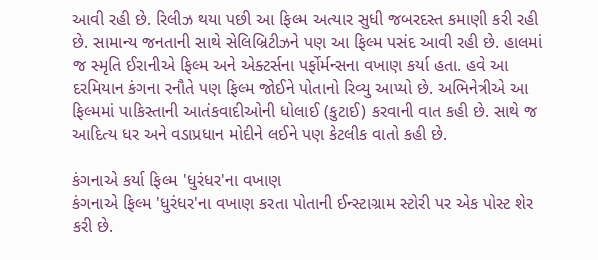આવી રહી છે. રિલીઝ થયા પછી આ ફિલ્મ અત્યાર સુધી જબરદસ્ત કમાણી કરી રહી છે. સામાન્ય જનતાની સાથે સેલિબ્રિટીઝને પણ આ ફિલ્મ પસંદ આવી રહી છે. હાલમાં જ સ્મૃતિ ઈરાનીએ ફિલ્મ અને એક્ટર્સના પર્ફોર્મન્સના વખાણ કર્યા હતા. હવે આ દરમિયાન કંગના રનૌતે પણ ફિલ્મ જોઈને પોતાનો રિવ્યુ આપ્યો છે. અભિનેત્રીએ આ ફિલ્મમાં પાકિસ્તાની આતંકવાદીઓની ધોલાઈ (કુટાઈ) કરવાની વાત કહી છે. સાથે જ આદિત્ય ધર અને વડાપ્રધાન મોદીને લઈને પણ કેટલીક વાતો કહી છે.

કંગનાએ કર્યા ફિલ્મ 'ધુરંધર'ના વખાણ
કંગનાએ ફિલ્મ 'ધુરંધર'ના વખાણ કરતા પોતાની ઈન્સ્ટાગ્રામ સ્ટોરી પર એક પોસ્ટ શેર કરી છે.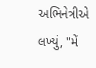અભિનેત્રીએ લખ્યું, "મેં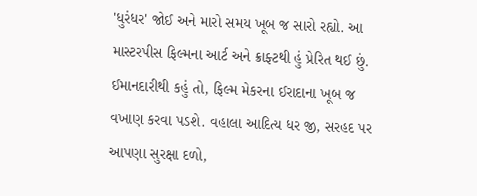'ધુરંધર' જોઈ અને મારો સમય ખૂબ જ સારો રહ્યો. આ માસ્ટરપીસ ફિલ્મના આર્ટ અને ક્રાફ્ટથી હું પ્રેરિત થઈ છું. ઈમાનદારીથી કહું તો, ફિલ્મ મેકરના ઈરાદાના ખૂબ જ વખાણ કરવા પડશે. વહાલા આદિત્ય ધર જી, સરહદ પર આપણા સુરક્ષા દળો,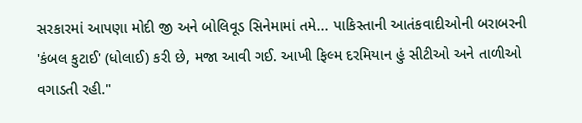સરકારમાં આપણા મોદી જી અને બોલિવૂડ સિનેમામાં તમે... પાકિસ્તાની આતંકવાદીઓની બરાબરની 'કંબલ કુટાઈ' (ધોલાઈ) કરી છે, મજા આવી ગઈ. આખી ફિલ્મ દરમિયાન હું સીટીઓ અને તાળીઓ વગાડતી રહી."